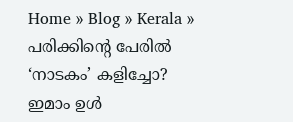Home » Blog » Kerala » പരിക്കിന്റെ പേരിൽ ‘നാടകം’ കളിച്ചോ? ഇമാം ഉൾ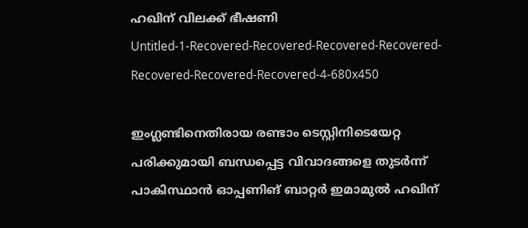ഹഖിന് വിലക്ക് ഭീഷണി
Untitled-1-Recovered-Recovered-Recovered-Recovered-Recovered-Recovered-Recovered-4-680x450

ഇംഗ്ലണ്ടിനെതിരായ രണ്ടാം ടെസ്റ്റിനിടെയേറ്റ പരിക്കുമായി ബന്ധപ്പെട്ട വിവാദങ്ങളെ തുടർന്ന് പാകിസ്ഥാൻ ഓപ്പണിങ് ബാറ്റർ ഇമാമുൽ ഹഖിന്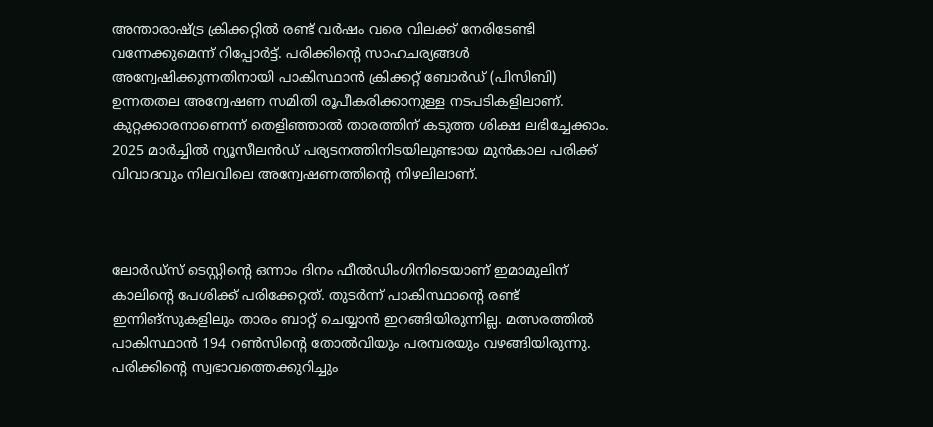അന്താരാഷ്ട്ര ക്രിക്കറ്റിൽ രണ്ട് വർഷം വരെ വിലക്ക് നേരിടേണ്ടി വന്നേക്കുമെന്ന് റിപ്പോർട്ട്. പരിക്കിന്റെ സാഹചര്യങ്ങൾ അന്വേഷിക്കുന്നതിനായി പാകിസ്ഥാൻ ക്രിക്കറ്റ് ബോർഡ് (പിസിബി) ഉന്നതതല അന്വേഷണ സമിതി രൂപീകരിക്കാനുള്ള നടപടികളിലാണ്. കുറ്റക്കാരനാണെന്ന് തെളിഞ്ഞാൽ താരത്തിന് കടുത്ത ശിക്ഷ ലഭിച്ചേക്കാം. 2025 മാർച്ചിൽ ന്യൂസീലൻഡ് പര്യടനത്തിനിടയിലുണ്ടായ മുൻകാല പരിക്ക് വിവാദവും നിലവിലെ അന്വേഷണത്തിന്റെ നിഴലിലാണ്.



ലോർഡ്സ് ടെസ്റ്റിന്റെ ഒന്നാം ദിനം ഫീൽഡിംഗിനിടെയാണ് ഇമാമുലിന് കാലിന്റെ പേശിക്ക് പരിക്കേറ്റത്. തുടർന്ന് പാകിസ്ഥാന്റെ രണ്ട് ഇന്നിങ്‌സുകളിലും താരം ബാറ്റ് ചെയ്യാൻ ഇറങ്ങിയിരുന്നില്ല. മത്സരത്തിൽ പാകിസ്ഥാൻ 194 റൺസിന്റെ തോൽവിയും പരമ്പരയും വഴങ്ങിയിരുന്നു. പരിക്കിന്റെ സ്വഭാവത്തെക്കുറിച്ചും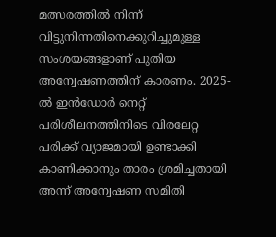മത്സരത്തിൽ നിന്ന് വിട്ടുനിന്നതിനെക്കുറിച്ചുമുള്ള സംശയങ്ങളാണ് പുതിയ അന്വേഷണത്തിന് കാരണം. 2025-ൽ ഇൻഡോർ നെറ്റ് പരിശീലനത്തിനിടെ വിരലേറ്റ പരിക്ക് വ്യാജമായി ഉണ്ടാക്കി കാണിക്കാനും താരം ശ്രമിച്ചതായി അന്ന് അന്വേഷണ സമിതി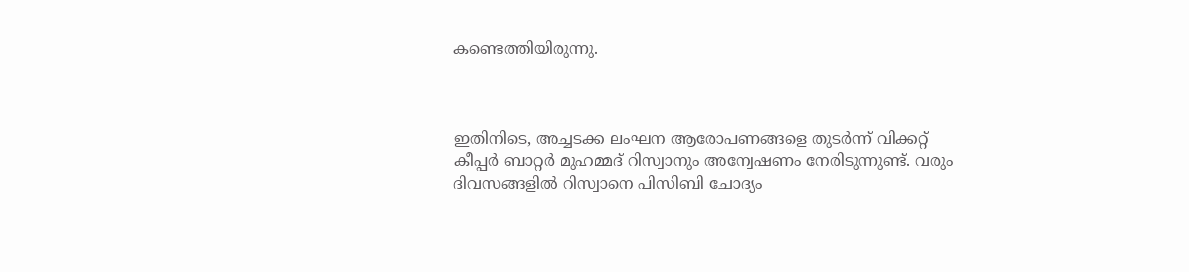കണ്ടെത്തിയിരുന്നു.



ഇതിനിടെ, അച്ചടക്ക ലംഘന ആരോപണങ്ങളെ തുടർന്ന് വിക്കറ്റ് കീപ്പർ ബാറ്റർ മുഹമ്മദ് റിസ്വാനും അന്വേഷണം നേരിടുന്നുണ്ട്. വരും ദിവസങ്ങളിൽ റിസ്വാനെ പിസിബി ചോദ്യം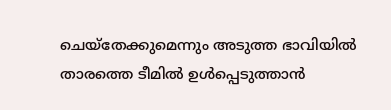ചെയ്‌തേക്കുമെന്നും അടുത്ത ഭാവിയിൽ താരത്തെ ടീമിൽ ഉൾപ്പെടുത്താൻ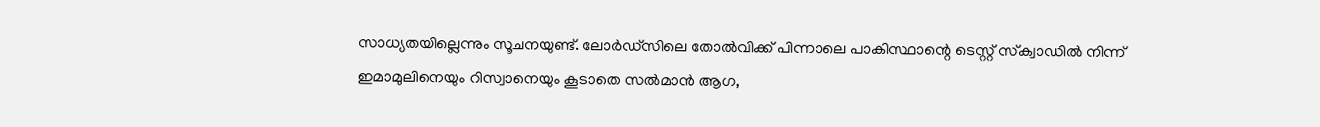സാധ്യതയില്ലെന്നും സൂചനയുണ്ട്. ലോർഡ്സിലെ തോൽവിക്ക് പിന്നാലെ പാകിസ്ഥാന്റെ ടെസ്റ്റ് സ്‌ക്വാഡിൽ നിന്ന് ഇമാമുലിനെയും റിസ്വാനെയും കൂടാതെ സൽമാൻ ആഗ,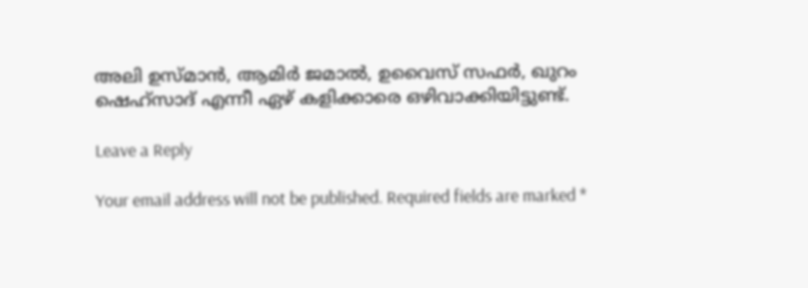അലി ഉസ്മാൻ, ആമിർ ജമാൽ, ഉവൈസ് സഫർ, ഖുറം ഷെഹ്‌സാദ് എന്നീ ഏഴ് കളിക്കാരെ ഒഴിവാക്കിയിട്ടുണ്ട്.

Leave a Reply

Your email address will not be published. Required fields are marked *